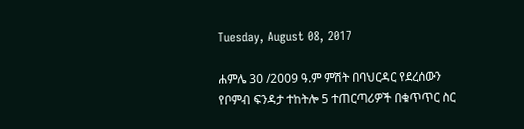Tuesday, August 08, 2017

ሐምሌ 30 /2009 ዓ.ም ምሽት በባህርዳር የደረሰውን የቦምብ ፍንዳታ ተከትሎ 5 ተጠርጣሪዎች በቁጥጥር ስር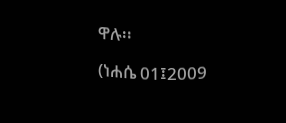ዋሉ፡፡

(ነሐሴ 01፤2009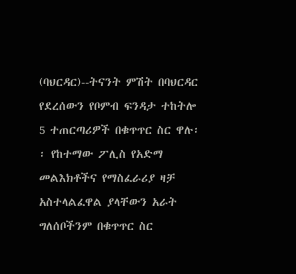(ባህርዳር)--ትናንት ምሽት በባህርዳር የደረሰውን የቦምብ ፍንዳታ ተከትሎ 5 ተጠርጣሪዎች በቁጥጥር ስር ዋሉ፡፡ የከተማው ፖሊስ የአድማ መልእክቶችና የማስፈራሪያ ዛቻ አስተላልፈዋል ያላቸውን አራት ግለሰቦችንም በቁጥጥር ስር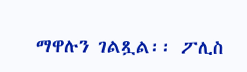ማዋሉን ገልጿል፡፡ ፖሊስ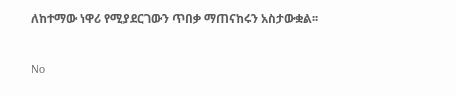ለከተማው ነዋሪ የሚያደርገውን ጥበቃ ማጠናከሩን አስታውቋል፡፡


No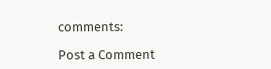comments:

Post a Comment